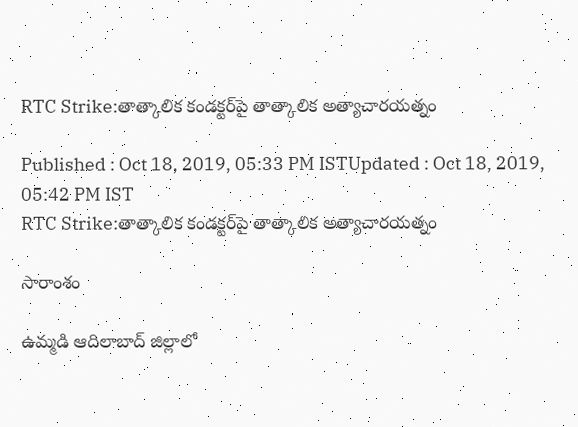RTC Strike:తాత్కాలిక కండక్టర్‌పై తాత్కాలిక అత్యాచారయత్నం

Published : Oct 18, 2019, 05:33 PM ISTUpdated : Oct 18, 2019, 05:42 PM IST
RTC Strike:తాత్కాలిక కండక్టర్‌పై తాత్కాలిక అత్యాచారయత్నం

సారాంశం

ఉమ్మడి ఆదిలాబాద్ జిల్లాలో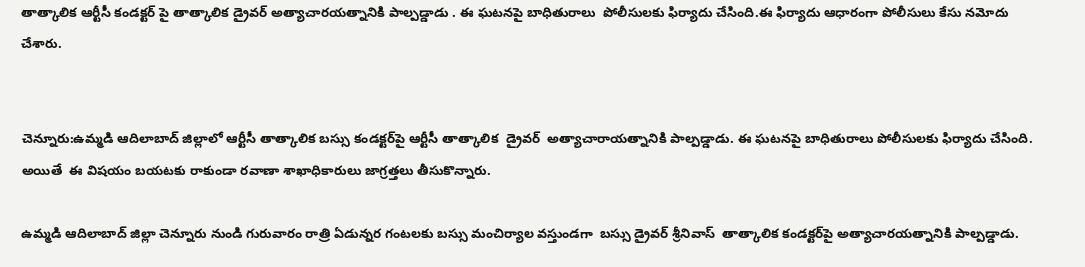తాత్కాలిక ఆర్టీసీ కండక్టర్ పై తాత్కాలిక డ్రైవర్ అత్యాచారయత్నానికి పాల్పడ్డాడు . ఈ ఘటనపై బాధితురాలు  పోలీసులకు ఫిర్యాదు చేసింది.ఈ ఫిర్యాదు ఆధారంగా పోలీసులు కేసు నమోదు చేశారు.


చెన్నూరు:ఉమ్మడి ఆదిలాబాద్ జిల్లాలో ఆర్టీసీ తాత్కాలిక బస్సు కండక్టర్‌పై ఆర్టీసీ తాత్కాలిక  డ్రైవర్  అత్యాచారాయత్నానికి పాల్పడ్డాడు. ఈ ఘటనపై బాధితురాలు పోలీసులకు ఫిర్యాదు చేసింది. అయితే  ఈ విషయం బయటకు రాకుండా రవాణా శాఖాధికారులు జాగ్రత్తలు తీసుకొన్నారు.

ఉమ్మడి ఆదిలాబాద్ జిల్లా చెన్నూరు నుండి గురువారం రాత్రి ఏడున్నర గంటలకు బస్సు మంచిర్యాల వస్తుండగా  బస్సు డ్రైవర్ శ్రీనివాస్  తాత్కాలిక కండక్టర్‌పై అత్యాచారయత్నానికి పాల్పడ్డాడు.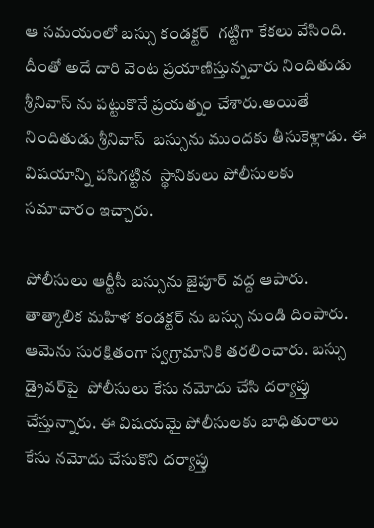ఆ సమయంలో బస్సు కండక్టర్  గట్టిగా కేకలు వేసింది. దీంతో అదే దారి వెంట ప్రయాణిస్తున్నవారు నిందితుడు శ్రీనివాస్ ను పట్టుకొనే ప్రయత్నం చేశారు.అయితే నిందితుడు శ్రీనివాస్  బస్సును ముందకు తీసుకెళ్లాడు. ఈ విషయాన్ని పసిగట్టిన  స్థానికులు పోలీసులకు సమాచారం ఇచ్చారు.

పోలీసులు ఆర్టీసీ బస్సును జైపూర్ వద్ద ఆపారు. తాత్కాలిక మహిళ కండక్టర్ ను బస్సు నుండి దింపారు. ఆమెను సురక్షితంగా స్వగ్రామానికి తరలించారు. బస్సు డ్రైవర్‌పై  పోలీసులు కేసు నమోదు చేసి దర్యాప్తు చేస్తున్నారు. ఈ విషయమై పోలీసులకు బాధితురాలు  కేసు నమోదు చేసుకొని దర్యాప్తు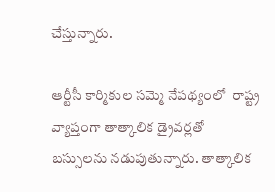చేస్తున్నారు.

ఆర్టీసీ కార్మికుల సమ్మె నేపథ్యంలో  రాష్ట్ర వ్యాప్తంగా తాత్కాలిక డ్రైవర్లతో బస్సులను నడుపుతున్నారు. తాత్కాలిక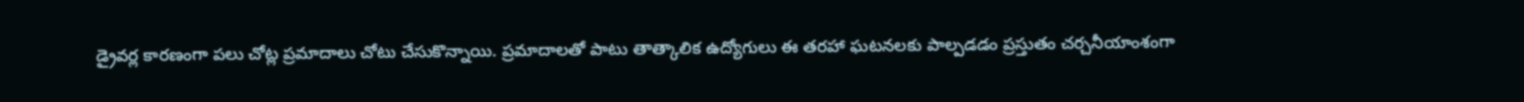డ్రైవర్ల కారణంగా పలు చోట్ల ప్రమాదాలు చోటు చేసుకొన్నాయి. ప్రమాదాలతో పాటు తాత్కాలిక ఉద్యోగులు ఈ తరహా ఘటనలకు పాల్పడడం ప్రస్తుతం చర్చనీయాంశంగా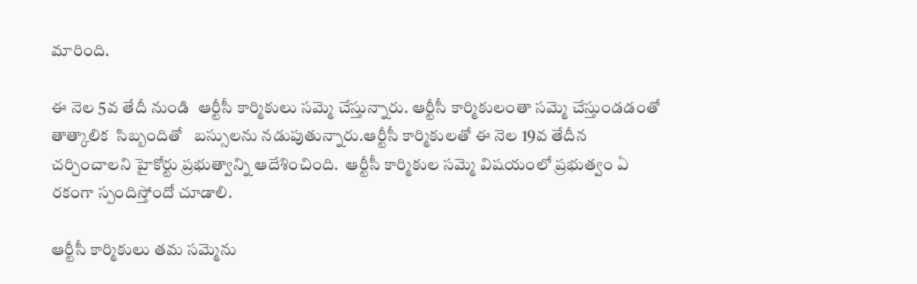మారింది.

ఈ నెల 5వ తేదీ నుండి  ఆర్టీసీ కార్మికులు సమ్మె చేస్తున్నారు. ఆర్టీసీ కార్మికులంతా సమ్మె చేస్తుండడంతో తాత్కాలిక  సిబ్బందితో   బస్సులను నడుపుతున్నారు.ఆర్టీసీ కార్మికులతో ఈ నెల 19వ తేదీన చర్చించాలని హైకోర్టు ప్రభుత్వాన్ని ఆదేశించింది.  ఆర్టీసీ కార్మికుల సమ్మె విషయంలో ప్రభుత్వం ఏ రకంగా స్పందిస్తోందో చూడాలి.

ఆర్టీసీ కార్మికులు తమ సమ్మెను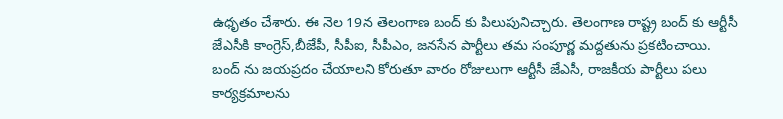ఉధృతం చేశారు. ఈ నెల 19న తెలంగాణ బంద్ కు పిలుపునిచ్చారు. తెలంగాణ రాష్ట్ర బంద్ కు ఆర్టీసీ జేఎసీకి కాంగ్రెస్,బీజేపీ, సీపీఐ, సీపీఎం, జనసేన పార్టీలు తమ సంపూర్ణ మద్దతును ప్రకటించాయి. బంద్ ను జయప్రదం చేయాలని కోరుతూ వారం రోజులుగా ఆర్టీసీ జేఎసీ, రాజకీయ పార్టీలు పలు కార్యక్రమాలను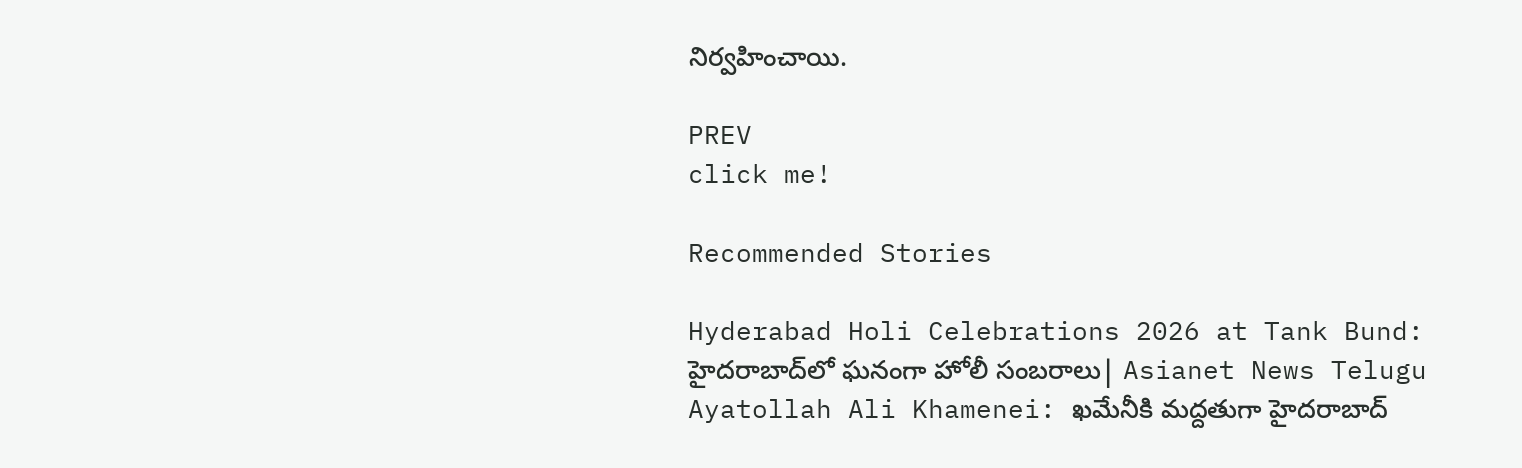నిర్వహించాయి.

PREV
click me!

Recommended Stories

Hyderabad Holi Celebrations 2026 at Tank Bund: హైదరాబాద్‌లో ఘనంగా హోలీ సంబరాలు| Asianet News Telugu
Ayatollah Ali Khamenei: ఖమేనీకి మద్దతుగా హైదరాబాద్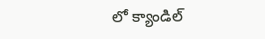లో క్యాండిల్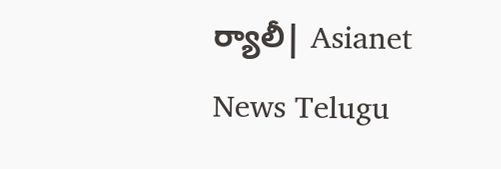ర్యాలీ| Asianet News Telugu